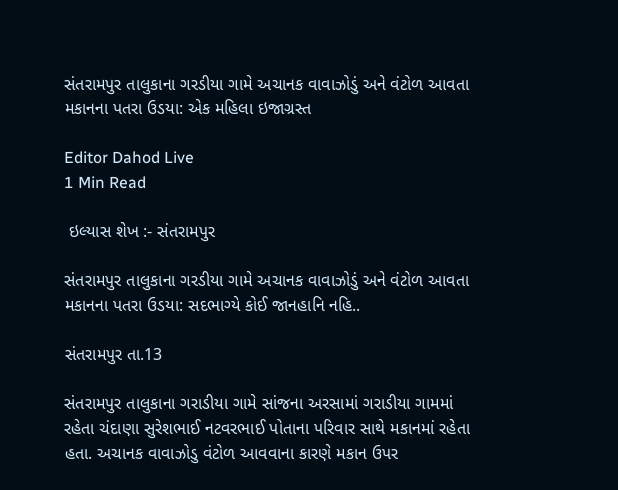સંતરામપુર તાલુકાના ગરડીયા ગામે અચાનક વાવાઝોડું અને વંટોળ આવતા મકાનના પતરા ઉડયા: એક મહિલા ઇજાગ્રસ્ત

Editor Dahod Live
1 Min Read

 ઇલ્યાસ શેખ :- સંતરામપુર

સંતરામપુર તાલુકાના ગરડીયા ગામે અચાનક વાવાઝોડું અને વંટોળ આવતા મકાનના પતરા ઉડયા: સદભાગ્યે કોઈ જાનહાનિ નહિ..

સંતરામપુર તા.13

સંતરામપુર તાલુકાના ગરાડીયા ગામે સાંજના અરસામાં ગરાડીયા ગામમાં રહેતા ચંદાણા સુરેશભાઈ નટવરભાઈ પોતાના પરિવાર સાથે મકાનમાં રહેતા હતા. અચાનક વાવાઝોડુ વંટોળ આવવાના કારણે મકાન ઉપર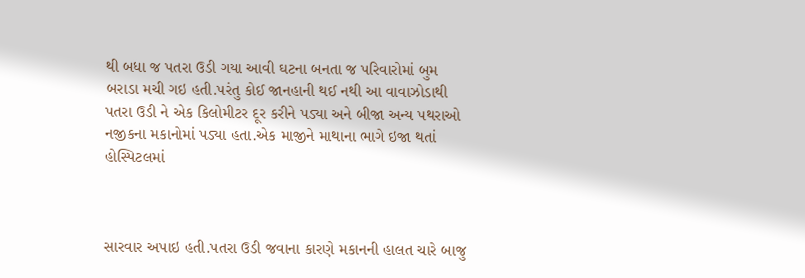થી બધા જ પતરા ઉડી ગયા આવી ઘટના બનતા જ પરિવારોમાં બુમ બરાડા મચી ગઇ હતી.પરંતુ કોઈ જાનહાની થઈ નથી આ વાવાઝોડાથી પતરા ઉડી ને એક કિલોમીટર દૂર કરીને પડ્યા અને બીજા અન્ય પથરાઓ નજીકના મકાનોમાં પડ્યા હતા.એક માજીને માથાના ભાગે ઇજા થતાં હોસ્પિટલમાં



સારવાર અપાઇ હતી.પતરા ઉડી જવાના કારણે મકાનની હાલત ચારે બાજુ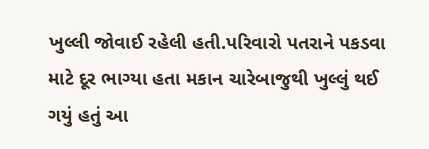ખુલ્લી જોવાઈ રહેલી હતી.પરિવારો પતરાને પકડવા માટે દૂર ભાગ્યા હતા મકાન ચારેબાજુથી ખુલ્લું થઈ ગયું હતું આ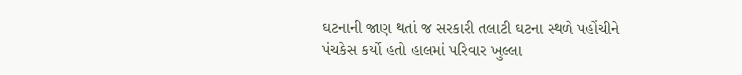ઘટનાની જાણ થતાં જ સરકારી તલાટી ઘટના સ્થળે પહોંચીને પંચકેસ કર્યો હતો હાલમાં પરિવાર ખુલ્લા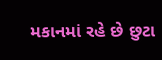મકાનમાં રહે છે છુટા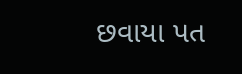છવાયા પત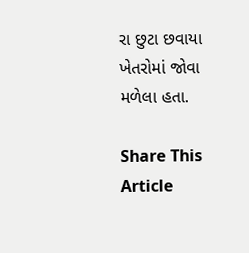રા છુટા છવાયા ખેતરોમાં જોવા મળેલા હતા.

Share This Article